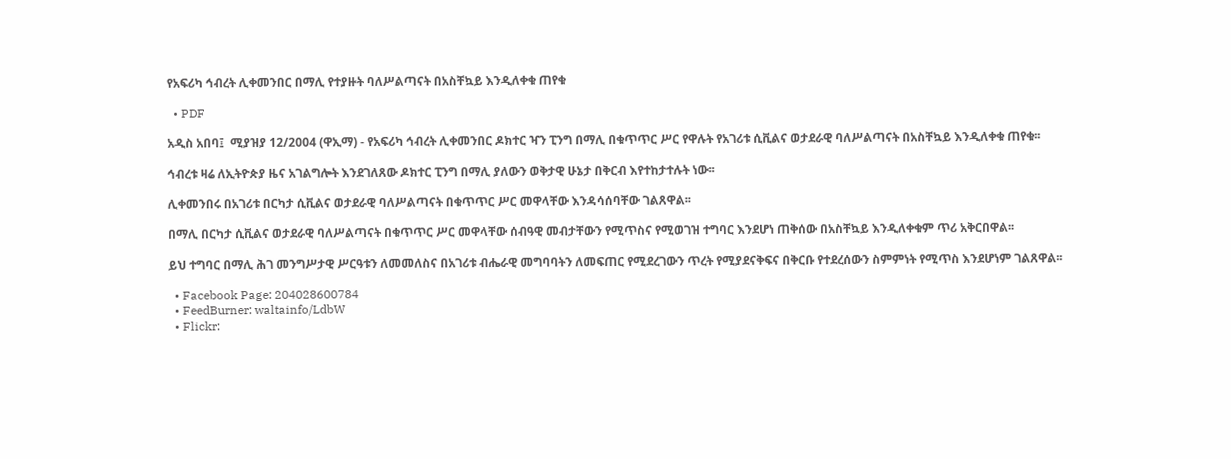የአፍሪካ ኅብረት ሊቀመንበር በማሊ የተያዙት ባለሥልጣናት በአስቸኳይ እንዲለቀቁ ጠየቁ

  • PDF

አዲስ አበባ፤  ሚያዝያ 12/2004 (ዋኢማ) - የአፍሪካ ኅብረት ሊቀመንበር ዶክተር ዣን ፒንግ በማሊ በቁጥጥር ሥር የዋሉት የአገሪቱ ሲቪልና ወታደራዊ ባለሥልጣናት በአስቸኳይ እንዲለቀቁ ጠየቁ፡፡

ኅብረቱ ዛሬ ለኢትዮጵያ ዜና አገልግሎት እንደገለጸው ዶክተር ፒንግ በማሊ ያለውን ወቅታዊ ሁኔታ በቅርብ እየተከታተሉት ነው፡፡

ሊቀመንበሩ በአገሪቱ በርካታ ሲቪልና ወታደራዊ ባለሥልጣናት በቁጥጥር ሥር መዋላቸው እንዳሳሰባቸው ገልጸዋል፡፡

በማሊ በርካታ ሲቪልና ወታደራዊ ባለሥልጣናት በቁጥጥር ሥር መዋላቸው ሰብዓዊ መብታቸውን የሚጥስና የሚወገዝ ተግባር እንደሆነ ጠቅሰው በአስቸኳይ እንዲለቀቁም ጥሪ አቅርበዋል፡፡

ይህ ተግባር በማሊ ሕገ መንግሥታዊ ሥርዓቱን ለመመለስና በአገሪቱ ብሔራዊ መግባባትን ለመፍጠር የሚደረገውን ጥረት የሚያደናቅፍና በቅርቡ የተደረሰውን ስምምነት የሚጥስ እንደሆነም ገልጸዋል፡፡

  • Facebook Page: 204028600784
  • FeedBurner: waltainfo/LdbW
  • Flickr: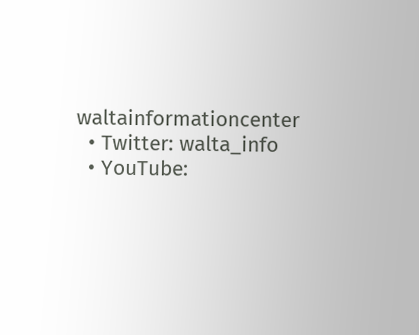waltainformationcenter
  • Twitter: walta_info
  • YouTube: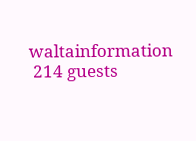waltainformation
 214 guests